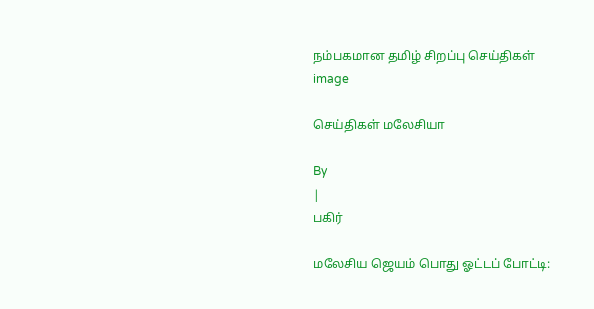நம்பகமான தமிழ் சிறப்பு செய்திகள்
image

செய்திகள் மலேசியா

By
|
பகிர்

மலேசிய ஜெயம் பொது ஓட்டப் போட்டி: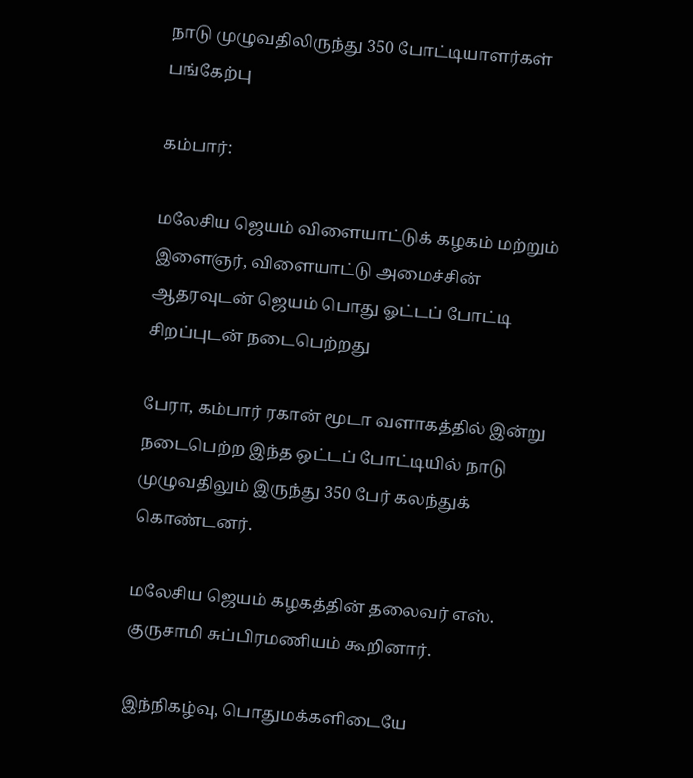நாடு முழுவதிலிருந்து 350 போட்டியாளர்கள் பங்கேற்பு

கம்பார்:

மலேசிய ஜெயம் விளையாட்டுக் கழகம் மற்றும் இளைஞர், விளையாட்டு அமைச்சின் ஆதரவுடன் ஜெயம் பொது ஓட்டப் போட்டி சிறப்புடன் நடைபெற்றது

பேரா, கம்பார் ரகான் மூடா வளாகத்தில் இன்று நடைபெற்ற இந்த ஒட்டப் போட்டியில் நாடு முழுவதிலும் இருந்து 350 பேர் கலந்துக் கொண்டனர்.

மலேசிய ஜெயம் கழகத்தின் தலைவர் எஸ். குருசாமி சுப்பிரமணியம் கூறினார்.

இந்நிகழ்வு, பொதுமக்களிடையே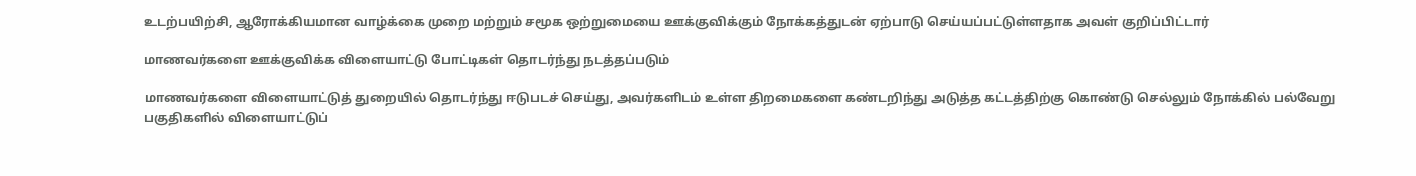உடற்பயிற்சி, ஆரோக்கியமான வாழ்க்கை முறை மற்றும் சமூக ஒற்றுமையை ஊக்குவிக்கும் நோக்கத்துடன் ஏற்பாடு செய்யப்பட்டுள்ளதாக அவள் குறிப்பிட்டார்

மாணவர்களை ஊக்குவிக்க விளையாட்டு போட்டிகள் தொடர்ந்து நடத்தப்படும்

மாணவர்களை விளையாட்டுத் துறையில் தொடர்ந்து ஈடுபடச் செய்து, அவர்களிடம் உள்ள திறமைகளை கண்டறிந்து அடுத்த கட்டத்திற்கு கொண்டு செல்லும் நோக்கில் பல்வேறு பகுதிகளில் விளையாட்டுப்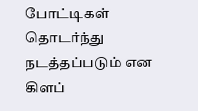போட்டிகள் தொடர்ந்து நடத்தப்படும் என கிளப்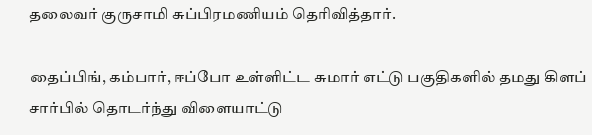தலைவர் குருசாமி சுப்பிரமணியம் தெரிவித்தார்.

தைப்பிங், கம்பார், ஈப்போ உள்ளிட்ட சுமார் எட்டு பகுதிகளில் தமது கிளப் சார்பில் தொடர்ந்து விளையாட்டு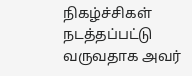நிகழ்ச்சிகள் நடத்தப்பட்டு வருவதாக அவர்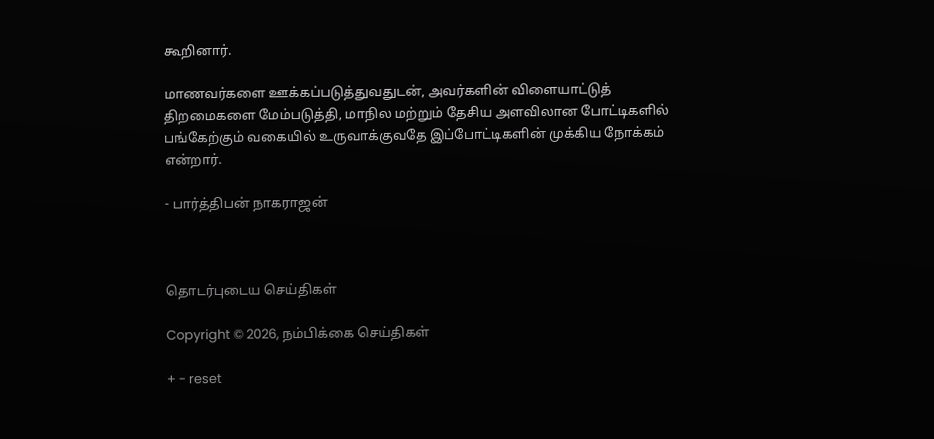கூறினார்.

மாணவர்களை ஊக்கப்படுத்துவதுடன், அவர்களின் விளையாட்டுத் திறமைகளை மேம்படுத்தி, மாநில மற்றும் தேசிய அளவிலான போட்டிகளில் பங்கேற்கும் வகையில் உருவாக்குவதே இப்போட்டிகளின் முக்கிய நோக்கம் என்றார்.

- பார்த்திபன் நாகராஜன்



தொடர்புடைய செய்திகள்

Copyright © 2026, நம்பிக்கை செய்திகள்

+ - reset